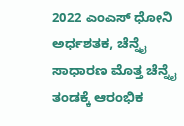2022 ಎಂಎಸ್ ಧೋನಿ ಅರ್ಧಶತಕ, ಚೆನ್ನೈ ಸಾಧಾರಣ ಮೊತ್ತ ಚೆನ್ನೈ ತಂಡಕ್ಕೆ ಆರಂಭಿಕ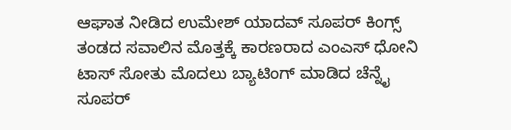ಆಘಾತ ನೀಡಿದ ಉಮೇಶ್ ಯಾದವ್ ಸೂಪರ್ ಕಿಂಗ್ಸ್ ತಂಡದ ಸವಾಲಿನ ಮೊತ್ತಕ್ಕೆ ಕಾರಣರಾದ ಎಂಎಸ್ ಧೋನಿ ಟಾಸ್ ಸೋತು ಮೊದಲು ಬ್ಯಾಟಿಂಗ್ ಮಾಡಿದ ಚೆನ್ನೈ ಸೂಪರ್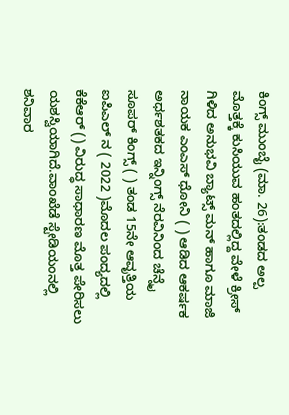ಕಿಂಗ್ಸ್ ಮುಂಬೈ (ಮಾ. 26):ತಂಡದ ಅಲ್ಪ ಮೊತ್ತಕ್ಕೆ ಕುಸಿಯುವ ಹಂತದಲ್ಲಿದ್ದ ವೇಳೆ ಕ್ರೀಸ್ ಗಿಳಿದ ಅನುಭವಿ ಬ್ಯಾಟ್ಸ್ ಮನ್ ಹಾಗೂ ಮಾಜಿ ನಾಯಕ ಎಂಎಸ್ ಧೋನಿ ( ) ಆಡಿದ ಆಕರ್ಷಕ ಅರ್ಧಶತಕದ ಇನ್ನಿಂಗ್ಸ್ ನೆರವಿನಿಂದ ಚೆನ್ನೈ ಸೂಪರ್ ಕಿಂಗ್ಸ್ ( ) ತಂಡ 15ನೇ ಆವೃತ್ತಿಯ ಐಪಿಎಲ್ ನ ( 2022 )ಮೊದಲ ಪಂದ್ಯದಲ್ಲಿ ಕೆಕೆಆರ್ () ವಿರುದ್ಧ ಸಾಧಾರಣ ಮೊತ್ತ ಪೇರಿಸಲು ಯಶಸ್ವಿಯಾಗಿದೆ.ವಾಂಖೆಡೆ ಸ್ಟೇಡಿಯಂನಲ್ಲಿ ಶನಿವಾರ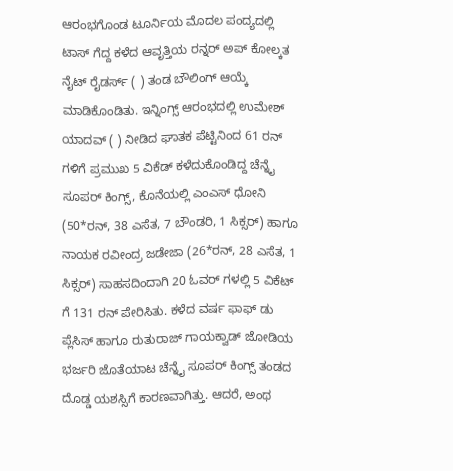ಆರಂಭಗೊಂಡ ಟೂರ್ನಿಯ ಮೊದಲ ಪಂದ್ಯದಲ್ಲಿ ಟಾಸ್ ಗೆದ್ದ ಕಳೆದ ಆವೃತ್ತಿಯ ರನ್ನರ್ ಅಪ್ ಕೋಲ್ಕತ ನೈಟ್ ರೈಡರ್ಸ್ ( ) ತಂಡ ಬೌಲಿಂಗ್ ಆಯ್ಕೆ ಮಾಡಿಕೊಂಡಿತು. ಇನ್ನಿಂಗ್ಸ್ ಆರಂಭದಲ್ಲಿ ಉಮೇಶ್ ಯಾದವ್ ( ) ನೀಡಿದ ಘಾತಕ ಪೆಟ್ಟಿನಿಂದ 61 ರನ್ ಗಳಿಗೆ ಪ್ರಮುಖ 5 ವಿಕೆಡ್ ಕಳೆದುಕೊಂಡಿದ್ದ ಚೆನ್ನೈ ಸೂಪರ್ ಕಿಂಗ್ಸ್, ಕೊನೆಯಲ್ಲಿ ಎಂಎಸ್ ಧೋನಿ (50*ರನ್, 38 ಎಸೆತ, 7 ಬೌಂಡರಿ, 1 ಸಿಕ್ಸರ್) ಹಾಗೂ ನಾಯಕ ರವೀಂದ್ರ ಜಡೇಜಾ (26*ರನ್, 28 ಎಸೆತ, 1 ಸಿಕ್ಸರ್) ಸಾಹಸದಿಂದಾಗಿ 20 ಓವರ್ ಗಳಲ್ಲಿ 5 ವಿಕೆಟ್ ಗೆ 131 ರನ್ ಪೇರಿಸಿತು. ಕಳೆದ ವರ್ಷ ಫಾಫ್ ಡು ಪ್ಲೆಸಿಸ್ ಹಾಗೂ ರುತುರಾಜ್ ಗಾಯಕ್ವಾಡ್ ಜೋಡಿಯ ಭರ್ಜರಿ ಜೊತೆಯಾಟ ಚೆನ್ನೈ ಸೂಪರ್ ಕಿಂಗ್ಸ್ ತಂಡದ ದೊಡ್ಡ ಯಶಸ್ಸಿಗೆ ಕಾರಣವಾಗಿತ್ತು. ಆದರೆ, ಅಂಥ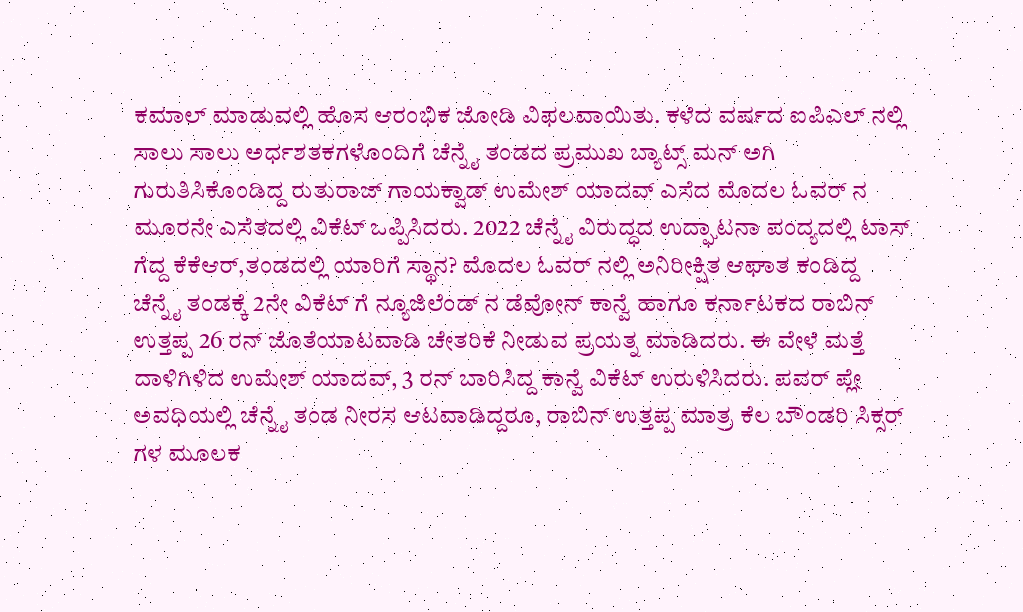ಕಮಾಲ್‌ ಮಾಡುವಲ್ಲಿ ಹೊಸ ಆರಂಭಿಕ ಜೋಡಿ ವಿಫಲವಾಯಿತು. ಕಳೆದ ವರ್ಷದ ಐಪಿಎಲ್ ನಲ್ಲಿ ಸಾಲು ಸಾಲು ಅರ್ಧಶತಕಗಳೊಂದಿಗೆ ಚೆನ್ನೈ ತಂಡದ ಪ್ರಮುಖ ಬ್ಯಾಟ್ಸ್ ಮನ್ ಅಗಿ ಗುರುತಿಸಿಕೊಂಡಿದ್ದ ರುತುರಾಜ್ ಗಾಯಕ್ವಾಡ್ ಉಮೇಶ್ ಯಾದವ್ ಎಸೆದ ಮೊದಲ ಓವರ್ ನ ಮೂರನೇ ಎಸೆತದಲ್ಲಿ ವಿಕೆಟ್ ಒಪ್ಪಿಸಿದರು. 2022 ಚೆನ್ನೈ ವಿರುದ್ಧದ ಉದ್ಘಾಟನಾ ಪಂದ್ಯದಲ್ಲಿ ಟಾಸ್ ಗೆದ್ದ ಕೆಕೆಆರ್,ತಂಡದಲ್ಲಿ ಯಾರಿಗೆ ಸ್ಥಾನ? ಮೊದಲ ಓವರ್ ನಲ್ಲಿ ಅನಿರೀಕ್ಷಿತ ಆಘಾತ ಕಂಡಿದ್ದ ಚೆನ್ನೈ ತಂಡಕ್ಕೆ 2ನೇ ವಿಕೆಟ್ ಗೆ ನ್ಯೂಜಿಲೆಂಡ್ ನ ಡೆವೋನ್ ಕಾನ್ವೆ ಹಾಗೂ ಕರ್ನಾಟಕದ ರಾಬಿನ್ ಉತ್ತಪ್ಪ 26 ರನ್ ಜೊತೆಯಾಟವಾಡಿ ಚೇತರಿಕೆ ನೀಡುವ ಪ್ರಯತ್ನ ಮಾಡಿದರು. ಈ ವೇಳೆ ಮತ್ತೆ ದಾಳಿಗಿಳಿದ ಉಮೇಶ್ ಯಾದವ್, 3 ರನ್ ಬಾರಿಸಿದ್ದ ಕಾನ್ವೆ ವಿಕೆಟ್ ಉರುಳಿಸಿದರು. ಪವರ್ ಪ್ಲೇ ಅವಧಿಯಲ್ಲಿ ಚೆನ್ನೈ ತಂಡ ನೀರಸ ಆಟವಾಡಿದ್ದರೂ, ರಾಬಿನ್ ಉತ್ತಪ್ಪ ಮಾತ್ರ ಕೆಲ ಬೌಂಡರಿ ಸಿಕ್ಸರ್ ಗಳ ಮೂಲಕ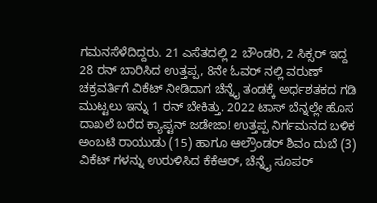ಗಮನಸೆಳೆದಿದ್ದರು. 21 ಎಸೆತದಲ್ಲಿ 2 ಬೌಂಡರಿ, 2 ಸಿಕ್ಸರ್ ಇದ್ದ 28 ರನ್ ಬಾರಿಸಿದ ಉತ್ತಪ್ಪ, 8ನೇ ಓವರ್ ನಲ್ಲಿ ವರುಣ್ ಚಕ್ರವರ್ತಿಗೆ ವಿಕೆಟ್ ನೀಡಿದಾಗ ಚೆನ್ನೈ ತಂಡಕ್ಕೆ ಅರ್ಧಶತಕದ ಗಡಿ ಮುಟ್ಟಲು ಇನ್ನು 1 ರನ್ ಬೇಕಿತ್ತು. 2022 ಟಾಸ್ ಬೆನ್ನಲ್ಲೇ ಹೊಸ ದಾಖಲೆ ಬರೆದ ಕ್ಯಾಪ್ಟನ್ ಜಡೇಜಾ! ಉತ್ತಪ್ಪ ನಿರ್ಗಮನದ ಬಳಿಕ ಅಂಬಟಿ ರಾಯುಡು (15) ಹಾಗೂ ಆಲ್ರೌಂಡರ್ ಶಿವಂ ದುಬೆ (3) ವಿಕೆಟ್ ಗಳನ್ನು ಉರುಳಿಸಿದ ಕೆಕೆಆರ್, ಚೆನ್ನೈ ಸೂಪರ್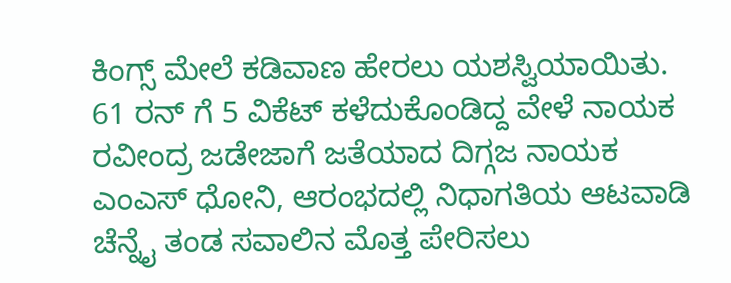ಕಿಂಗ್ಸ್ ಮೇಲೆ ಕಡಿವಾಣ ಹೇರಲು ಯಶಸ್ವಿಯಾಯಿತು. 61 ರನ್ ಗೆ 5 ವಿಕೆಟ್ ಕಳೆದುಕೊಂಡಿದ್ದ ವೇಳೆ ನಾಯಕ ರವೀಂದ್ರ ಜಡೇಜಾಗೆ ಜತೆಯಾದ ದಿಗ್ಗಜ ನಾಯಕ ಎಂಎಸ್ ಧೋನಿ, ಆರಂಭದಲ್ಲಿ ನಿಧಾಗತಿಯ ಆಟವಾಡಿ ಚೆನ್ನೈ ತಂಡ ಸವಾಲಿನ ಮೊತ್ತ ಪೇರಿಸಲು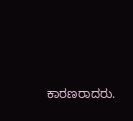ಕಾರಣರಾದರು.